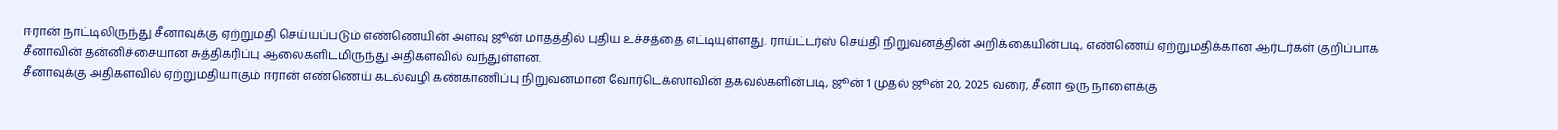ஈரான் நாட்டிலிருந்து சீனாவுக்கு ஏற்றுமதி செய்யப்படும் எண்ணெயின் அளவு ஜூன் மாதத்தில் புதிய உச்சத்தை எட்டியுள்ளது. ராய்ட்டர்ஸ் செய்தி நிறுவனத்தின் அறிக்கையின்படி, எண்ணெய் ஏற்றுமதிக்கான ஆர்டர்கள் குறிப்பாக சீனாவின் தன்னிச்சையான சுத்திகரிப்பு ஆலைகளிடமிருந்து அதிகளவில் வந்துள்ளன.
சீனாவுக்கு அதிகளவில் ஏற்றுமதியாகும் ஈரான் எண்ணெய் கடல்வழி கண்காணிப்பு நிறுவனமான வோர்டெக்ஸாவின் தகவல்களின்படி, ஜூன் 1 முதல் ஜூன் 20, 2025 வரை, சீனா ஒரு நாளைக்கு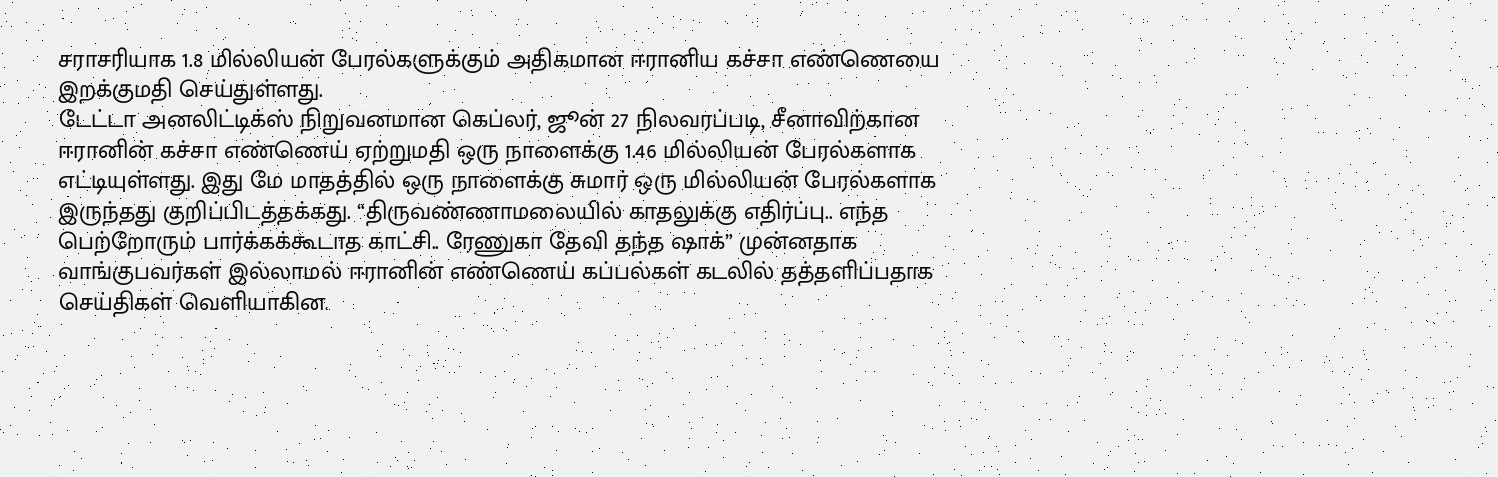சராசரியாக 1.8 மில்லியன் பேரல்களுக்கும் அதிகமான ஈரானிய கச்சா எண்ணெயை இறக்குமதி செய்துள்ளது.
டேட்டா அனலிட்டிக்ஸ் நிறுவனமான கெப்லர், ஜூன் 27 நிலவரப்படி, சீனாவிற்கான ஈரானின் கச்சா எண்ணெய் ஏற்றுமதி ஒரு நாளைக்கு 1.46 மில்லியன் பேரல்களாக எட்டியுள்ளது. இது மே மாதத்தில் ஒரு நாளைக்கு சுமார் ஒரு மில்லியன் பேரல்களாக இருந்தது குறிப்பிடத்தக்கது. “திருவண்ணாமலையில் காதலுக்கு எதிர்ப்பு.. எந்த பெற்றோரும் பார்க்கக்கூடாத காட்சி.. ரேணுகா தேவி தந்த ஷாக்” முன்னதாக வாங்குபவர்கள் இல்லாமல் ஈரானின் எண்ணெய் கப்பல்கள் கடலில் தத்தளிப்பதாக செய்திகள் வெளியாகின.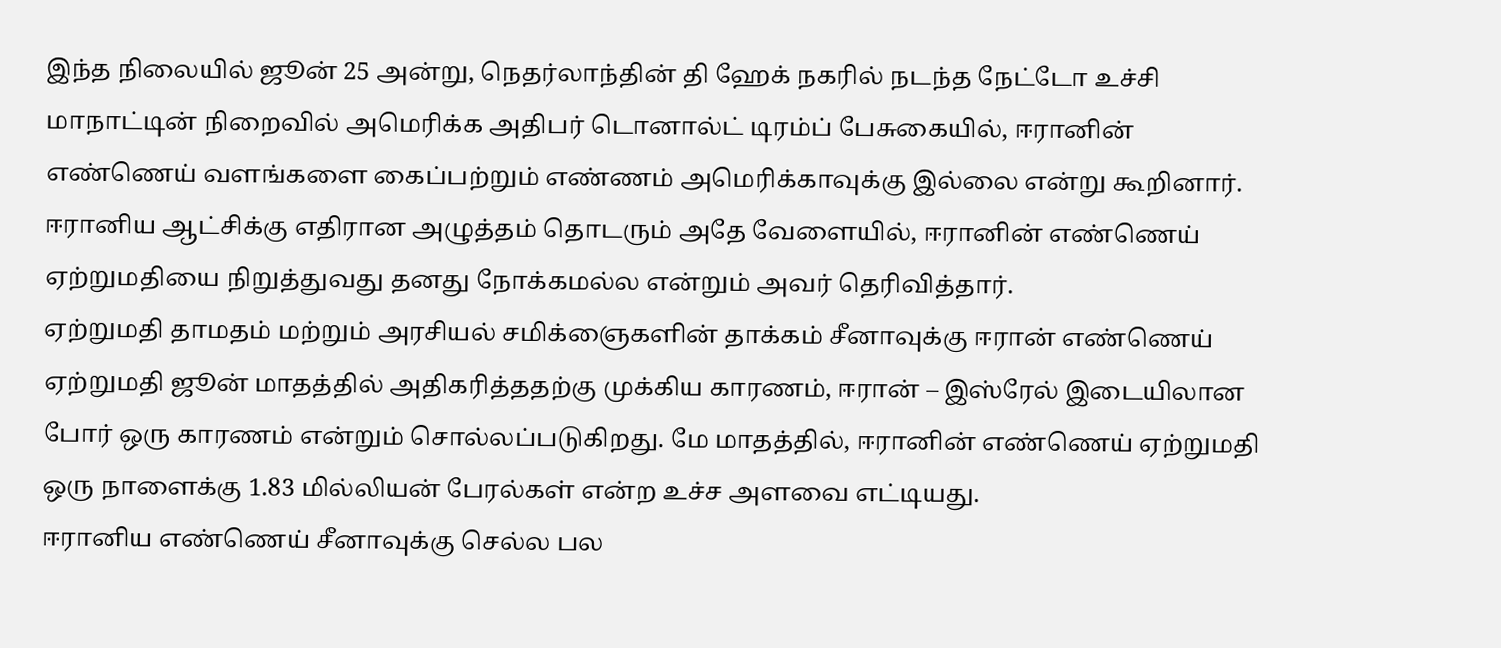இந்த நிலையில் ஜூன் 25 அன்று, நெதர்லாந்தின் தி ஹேக் நகரில் நடந்த நேட்டோ உச்சி மாநாட்டின் நிறைவில் அமெரிக்க அதிபர் டொனால்ட் டிரம்ப் பேசுகையில், ஈரானின் எண்ணெய் வளங்களை கைப்பற்றும் எண்ணம் அமெரிக்காவுக்கு இல்லை என்று கூறினார். ஈரானிய ஆட்சிக்கு எதிரான அழுத்தம் தொடரும் அதே வேளையில், ஈரானின் எண்ணெய் ஏற்றுமதியை நிறுத்துவது தனது நோக்கமல்ல என்றும் அவர் தெரிவித்தார்.
ஏற்றுமதி தாமதம் மற்றும் அரசியல் சமிக்ஞைகளின் தாக்கம் சீனாவுக்கு ஈரான் எண்ணெய் ஏற்றுமதி ஜூன் மாதத்தில் அதிகரித்ததற்கு முக்கிய காரணம், ஈரான் – இஸ்ரேல் இடையிலான போர் ஒரு காரணம் என்றும் சொல்லப்படுகிறது. மே மாதத்தில், ஈரானின் எண்ணெய் ஏற்றுமதி ஒரு நாளைக்கு 1.83 மில்லியன் பேரல்கள் என்ற உச்ச அளவை எட்டியது.
ஈரானிய எண்ணெய் சீனாவுக்கு செல்ல பல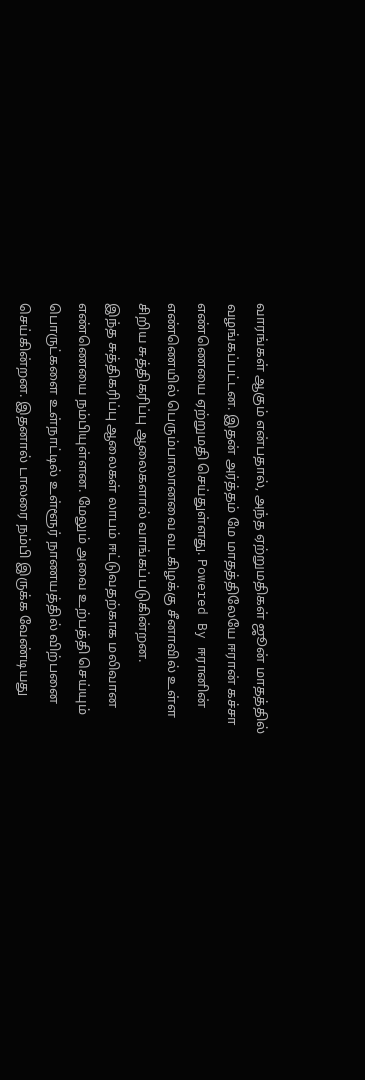வாரங்கள் ஆகும் என்பதால், அந்த ஏற்றுமதிகள் ஜூன் மாதத்தில் வழங்கப்பட்டன. இதன் அர்த்தம் மே மாதத்திலேயே ஈரான் கச்சா எண்ணெயை ஏற்றுமதி செய்துள்ளது. Powered By ஈரானின் எண்ணெயில் பெரும்பாலானவை வடகிழக்கு சீனாவில் உள்ள சிறிய சுத்திகரிப்பு ஆலைகளால் வாங்கப்படுகின்றன.
இந்த சுத்திகரிப்பு ஆலைகள் லாபம் ஈட்டுவதற்காக மலிவான எண்ணெயை நம்பியுள்ளன. மேலும் அவை உற்பத்தி செய்யும் பொருட்களை உள்நாட்டில் உள்ளூர் நாணயத்தில் விற்பனை செய்கின்றன. இதனால் டாலரை நம்பி இருக்க வேண்டியது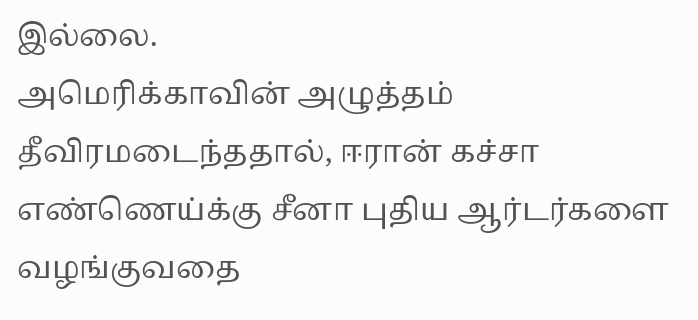இல்லை.
அமெரிக்காவின் அழுத்தம் தீவிரமடைந்ததால், ஈரான் கச்சா எண்ணெய்க்கு சீனா புதிய ஆர்டர்களை வழங்குவதை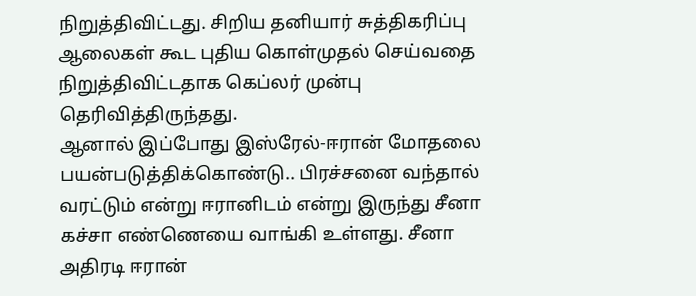நிறுத்திவிட்டது. சிறிய தனியார் சுத்திகரிப்பு ஆலைகள் கூட புதிய கொள்முதல் செய்வதை நிறுத்திவிட்டதாக கெப்லர் முன்பு தெரிவித்திருந்தது.
ஆனால் இப்போது இஸ்ரேல்-ஈரான் மோதலை பயன்படுத்திக்கொண்டு.. பிரச்சனை வந்தால் வரட்டும் என்று ஈரானிடம் என்று இருந்து சீனா கச்சா எண்ணெயை வாங்கி உள்ளது. சீனா அதிரடி ஈரான்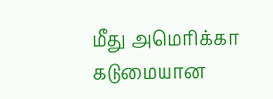மீது அமெரிக்கா கடுமையான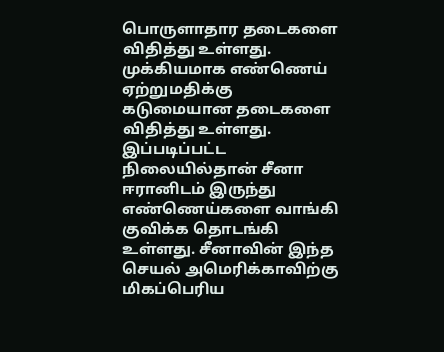பொருளாதார தடைகளை விதித்து உள்ளது. முக்கியமாக எண்ணெய் ஏற்றுமதிக்கு கடுமையான தடைகளை விதித்து உள்ளது.
இப்படிப்பட்ட நிலையில்தான் சீனா ஈரானிடம் இருந்து எண்ணெய்களை வாங்கி குவிக்க தொடங்கி உள்ளது. சீனாவின் இந்த செயல் அமெரிக்காவிற்கு மிகப்பெரிய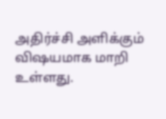அதிர்ச்சி அளிக்கும் விஷயமாக மாறி உள்ளது.